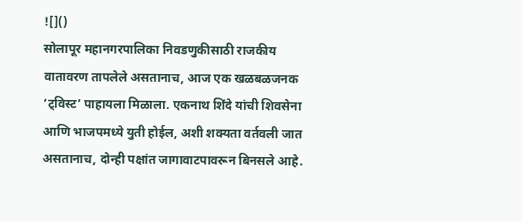![]()
सोलापूर महानगरपालिका निवडणुकीसाठी राजकीय वातावरण तापलेले असतानाच, आज एक खळबळजनक ‘ट्विस्ट’ पाहायला मिळाला. एकनाथ शिंदे यांची शिवसेना आणि भाजपमध्ये युती होईल, अशी शक्यता वर्तवली जात असतानाच, दोन्ही पक्षांत जागावाटपावरून बिनसले आहे.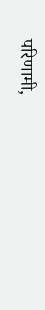परिणामी,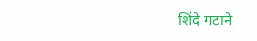शिंदे गटाने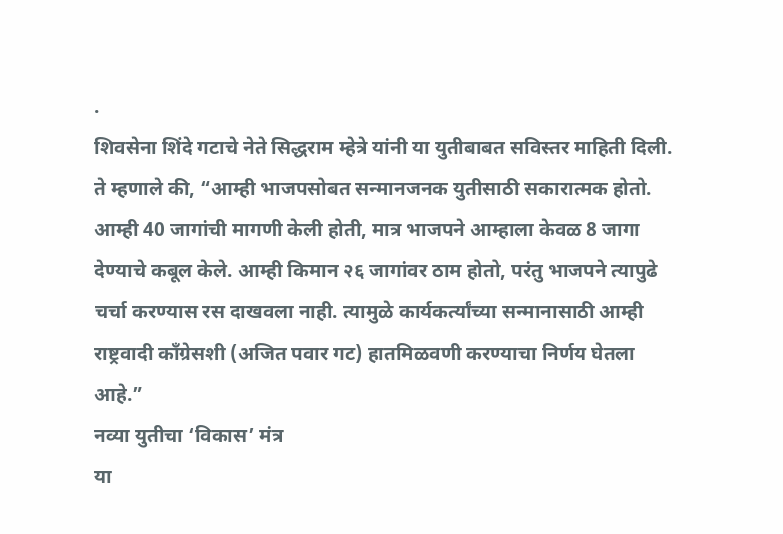.
शिवसेना शिंदे गटाचे नेते सिद्धराम म्हेत्रे यांनी या युतीबाबत सविस्तर माहिती दिली. ते म्हणाले की, “आम्ही भाजपसोबत सन्मानजनक युतीसाठी सकारात्मक होतो. आम्ही 40 जागांची मागणी केली होती, मात्र भाजपने आम्हाला केवळ 8 जागा देण्याचे कबूल केले. आम्ही किमान २६ जागांवर ठाम होतो, परंतु भाजपने त्यापुढे चर्चा करण्यास रस दाखवला नाही. त्यामुळे कार्यकर्त्यांच्या सन्मानासाठी आम्ही राष्ट्रवादी काँग्रेसशी (अजित पवार गट) हातमिळवणी करण्याचा निर्णय घेतला आहे.”
नव्या युतीचा ‘विकास’ मंत्र
या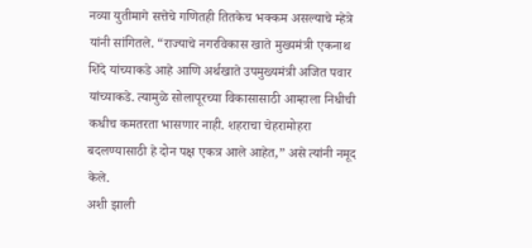नव्या युतीमागे सत्तेचे गणितही तितकेच भक्कम असल्याचे म्हेत्रे यांनी सांगितले. “राज्याचे नगरविकास खाते मुख्यमंत्री एकनाथ शिंदे यांच्याकडे आहे आणि अर्थखाते उपमुख्यमंत्री अजित पवार यांच्याकडे. त्यामुळे सोलापूरच्या विकासासाठी आम्हाला निधीची कधीच कमतरता भासणार नाही. शहराचा चेहरामोहरा बदलण्यासाठी हे दोन पक्ष एकत्र आले आहेत,” असे त्यांनी नमूद केले.
अशी झाली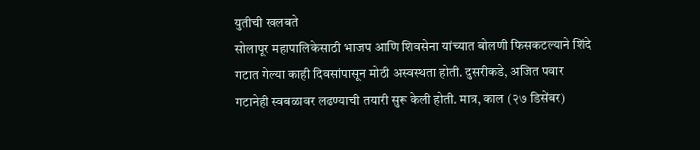युतीची खलबते
सोलापूर महापालिकेसाठी भाजप आणि शिवसेना यांच्यात बोलणी फिसकटल्याने शिंदे गटात गेल्या काही दिवसांपासून मोठी अस्वस्थता होती. दुसरीकडे, अजित पवार गटानेही स्वबळावर लढण्याची तयारी सुरू केली होती. मात्र, काल (२७ डिसेंबर)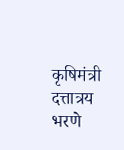कृषिमंत्री दत्तात्रय भरणे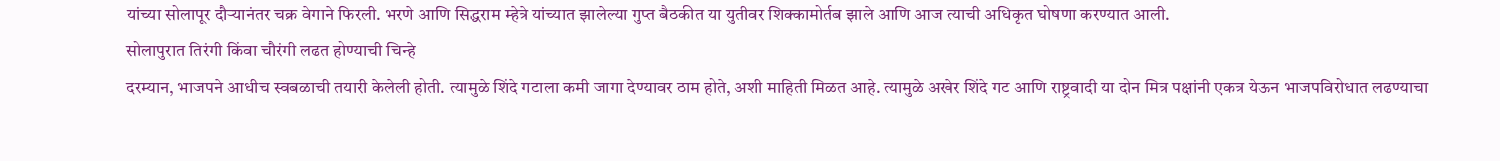यांच्या सोलापूर दौऱ्यानंतर चक्र वेगाने फिरली. भरणे आणि सिद्धराम म्हेत्रे यांच्यात झालेल्या गुप्त बैठकीत या युतीवर शिक्कामोर्तब झाले आणि आज त्याची अधिकृत घोषणा करण्यात आली.
सोलापुरात तिरंगी किंवा चौरंगी लढत होण्याची चिन्हे
दरम्यान, भाजपने आधीच स्वबळाची तयारी केलेली होती. त्यामुळे शिंदे गटाला कमी जागा देण्यावर ठाम होते, अशी माहिती मिळत आहे. त्यामुळे अखेर शिंदे गट आणि राष्ट्रवादी या दोन मित्र पक्षांनी एकत्र येऊन भाजपविरोधात लढण्याचा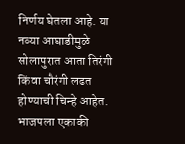निर्णय घेतला आहे. या नव्या आघाडीमुळे सोलापुरात आता तिरंगी किंवा चौरंगी लढत होण्याची चिन्हे आहेत. भाजपला एकाकी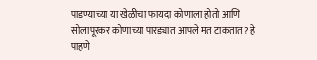पाडण्याच्या या खेळीचा फायदा कोणाला होतो आणि सोलापूरकर कोणाच्या पारड्यात आपले मत टाकतात? हे पाहणे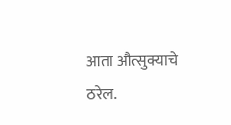आता औत्सुक्याचे ठरेल.